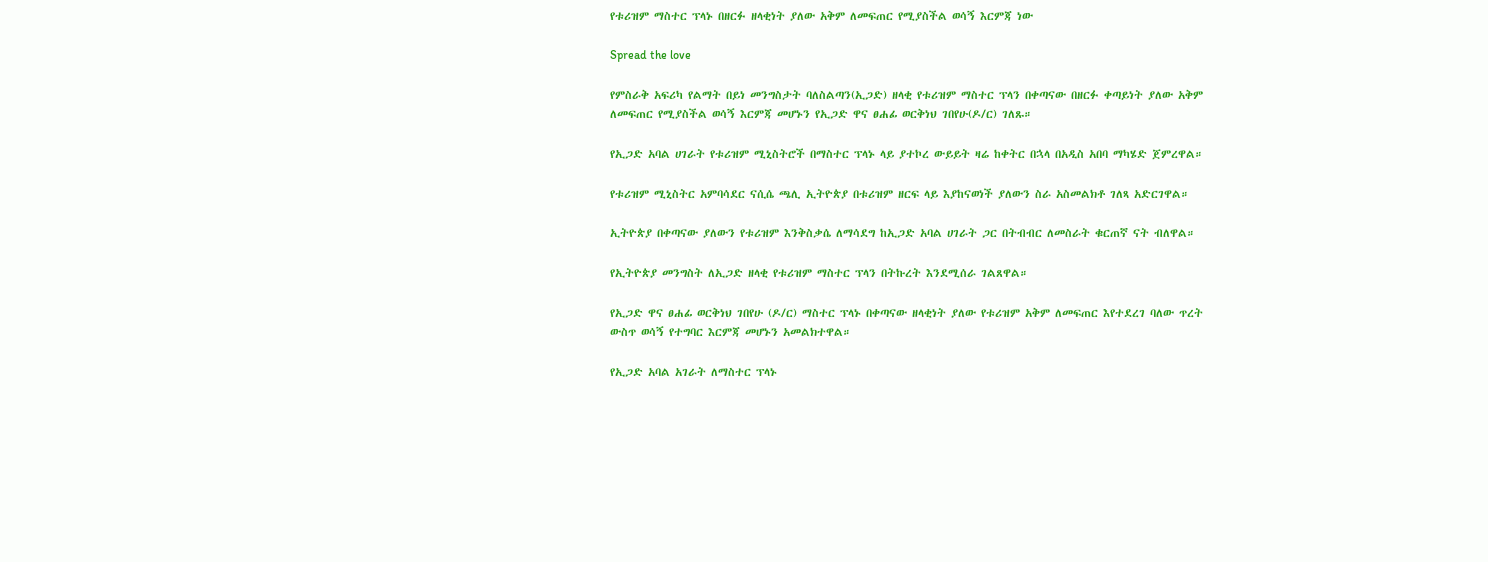የቱሪዝም ማስተር ፕላኑ በዘርፉ ዘላቂነት ያለው አቅም ለመፍጠር የሚያስችል ወሳኝ እርምጃ ነው

Spread the love

የምስራቅ አፍሪካ የልማት በይነ መንግስታት ባለስልጣን(ኢጋድ) ዘላቂ የቱሪዝም ማስተር ፕላን በቀጣናው በዘርፉ ቀጣይነት ያለው አቅም ለመፍጠር የሚያስችል ወሳኝ እርምጃ መሆኑን የኢጋድ ዋና ፀሐፊ ወርቅነህ ገበየሁ(ዶ/ር) ገለጹ።

የኢጋድ አባል ሀገራት የቱሪዝም ሚኒስትሮች በማስተር ፕላኑ ላይ ያተኮረ ውይይት ዛሬ ከቀትር በኋላ በአዲስ አበባ ማካሄድ ጀምረዋል።

የቱሪዝም ሚኒስትር አምባሳደር ናሲሴ ጫሊ ኢትዮጵያ በቱሪዝም ዘርፍ ላይ እያከናወነች ያለውን ስራ አስመልክቶ ገለጻ አድርገዋል።

ኢትዮጵያ በቀጣናው ያለውን የቱሪዝም እንቅስቃሴ ለማሳደግ ከኢጋድ አባል ሀገራት ጋር በትብብር ለመስራት ቁርጠኛ ናት ብለዋል።

የኢትዮጵያ መንግስት ለኢጋድ ዘላቂ የቱሪዝም ማስተር ፕላን በትኩረት እንደሚሰራ ገልጸዋል።

የኢጋድ ዋና ፀሐፊ ወርቅነህ ገበየሁ (ዶ/ር) ማስተር ፕላኑ በቀጣናው ዘላቂነት ያለው የቱሪዝም አቅም ለመፍጠር እየተደረገ ባለው ጥረት ውስጥ ወሳኝ የተግባር እርምጃ መሆኑን አመልክተዋል።

የኢጋድ አባል አገራት ለማስተር ፕላኑ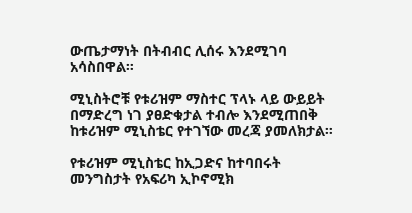ውጤታማነት በትብብር ሊሰሩ እንደሚገባ አሳስበዋል።

ሚኒስትሮቹ የቱሪዝም ማስተር ፕላኑ ላይ ውይይት በማድረግ ነገ ያፀድቁታል ተብሎ እንደሚጠበቅ ከቱሪዝም ሚኒስቴር የተገኘው መረጃ ያመለክታል።

የቱሪዝም ሚኒስቴር ከኢጋድና ከተባበሩት መንግስታት የአፍሪካ ኢኮኖሚክ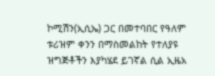ኮሚሽን(ኢሲኤ) ጋር በመተባበር የዓለም ቱሪዝም ቀንን በማስመልከት የተለያዩ ዝግጅቶችን እያካሄደ ይገኛል ሲል ኢዜአ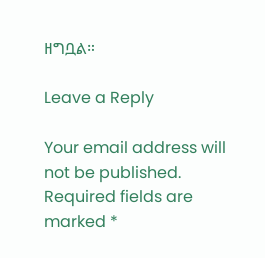ዘግቧል።

Leave a Reply

Your email address will not be published. Required fields are marked *